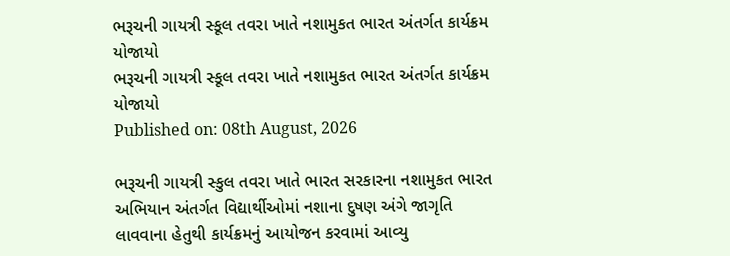ભરૂચની ગાયત્રી સ્કૂલ તવરા ખાતે નશામુકત ભારત અંતર્ગત કાર્યક્રમ યોજાયો
ભરૂચની ગાયત્રી સ્કૂલ તવરા ખાતે નશામુકત ભારત અંતર્ગત કાર્યક્રમ યોજાયો
Published on: 08th August, 2026

ભરૂચની ગાયત્રી સ્કુલ તવરા ખાતે ભારત સરકારના નશામુકત ભારત અભિયાન અંતર્ગત વિદ્યાર્થીઓમાં નશાના દુષણ અંગે જાગૃતિ લાવવાના હેતુથી કાર્યક્રમનું આયોજન કરવામાં આવ્યુ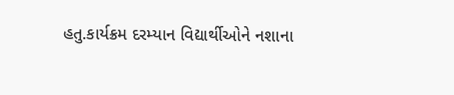હતુ.કાર્યક્રમ દરમ્યાન વિદ્યાર્થીઓને નશાના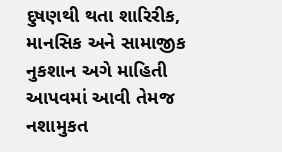દુષણથી થતા શારિરીક, માનસિક અને સામાજીક નુકશાન અગે માહિતી આપવમાં આવી તેમજ નશામુકત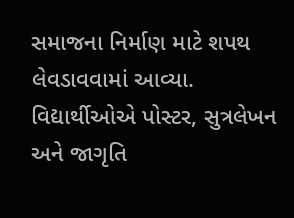સમાજના નિર્માણ માટે શપથ લેવડાવવામાં આવ્યા. વિદ્યાર્થીઓએ પોસ્ટર, સુત્રલેખન અને જાગૃતિ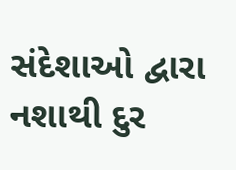સંદેશાઓ દ્વારા નશાથી દુર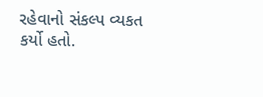રહેવાનો સંકલ્પ વ્યકત કર્યો હતો.